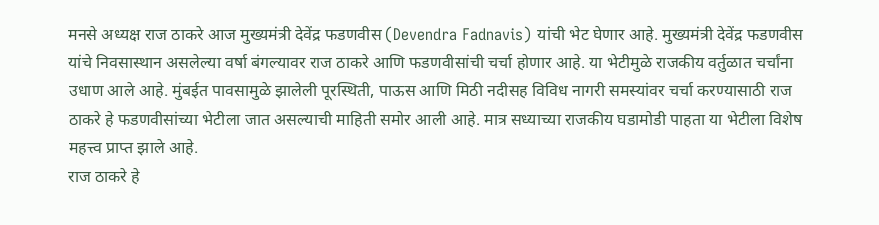मनसे अध्यक्ष राज ठाकरे आज मुख्यमंत्री देवेंद्र फडणवीस (Devendra Fadnavis) यांची भेट घेणार आहे. मुख्यमंत्री देवेंद्र फडणवीस यांचे निवसास्थान असलेल्या वर्षा बंगल्यावर राज ठाकरे आणि फडणवीसांची चर्चा होणार आहे. या भेटीमुळे राजकीय वर्तुळात चर्चांना उधाण आले आहे. मुंबईत पावसामुळे झालेली पूरस्थिती, पाऊस आणि मिठी नदीसह विविध नागरी समस्यांवर चर्चा करण्यासाठी राज ठाकरे हे फडणवीसांच्या भेटीला जात असल्याची माहिती समोर आली आहे. मात्र सध्याच्या राजकीय घडामोडी पाहता या भेटीला विशेष महत्त्व प्राप्त झाले आहे.
राज ठाकरे हे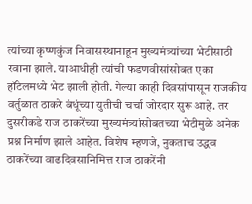त्यांच्या कृष्णकुंज निवासस्थानाहून मुख्यमंत्र्यांच्या भेटीसाठी रवाना झाले. याआधीही त्यांची फडणवीसांसोबत एका हॉटेलमध्ये भेट झाली होती. गेल्या काही दिवसांपासून राजकीय वर्तुळात ठाकरे बंधूंच्या युतीची चर्चा जोरदार सुरू आहे. तर दुसरीकडे राज ठाकरेंच्या मुख्यमंत्र्यांसोबतच्या भेटीमुळे अनेक प्रश्न निर्माण झाले आहेत. विशेष म्हणजे, नुकताच उद्धव ठाकरेंच्या वाढदिवसानिमित्त राज ठाकरेंनी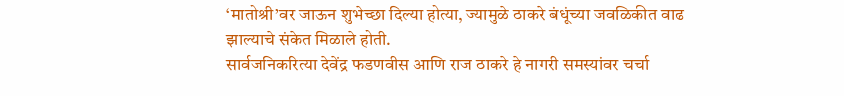‘मातोश्री’वर जाऊन शुभेच्छा दिल्या होत्या, ज्यामुळे ठाकरे बंधूंच्या जवळिकीत वाढ झाल्याचे संकेत मिळाले होती.
सार्वजनिकरित्या देवेंद्र फडणवीस आणि राज ठाकरे हे नागरी समस्यांवर चर्चा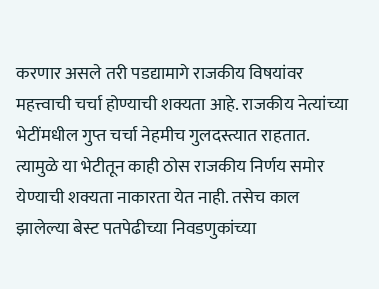करणार असले तरी पडद्यामागे राजकीय विषयांवर महत्त्वाची चर्चा होण्याची शक्यता आहे. राजकीय नेत्यांच्या भेटींमधील गुप्त चर्चा नेहमीच गुलदस्त्यात राहतात. त्यामुळे या भेटीतून काही ठोस राजकीय निर्णय समोर येण्याची शक्यता नाकारता येत नाही. तसेच काल झालेल्या बेस्ट पतपेढीच्या निवडणुकांच्या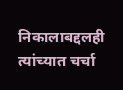निकालाबद्दलही त्यांच्यात चर्चा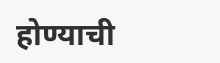होण्याची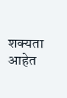शक्यता आहेत